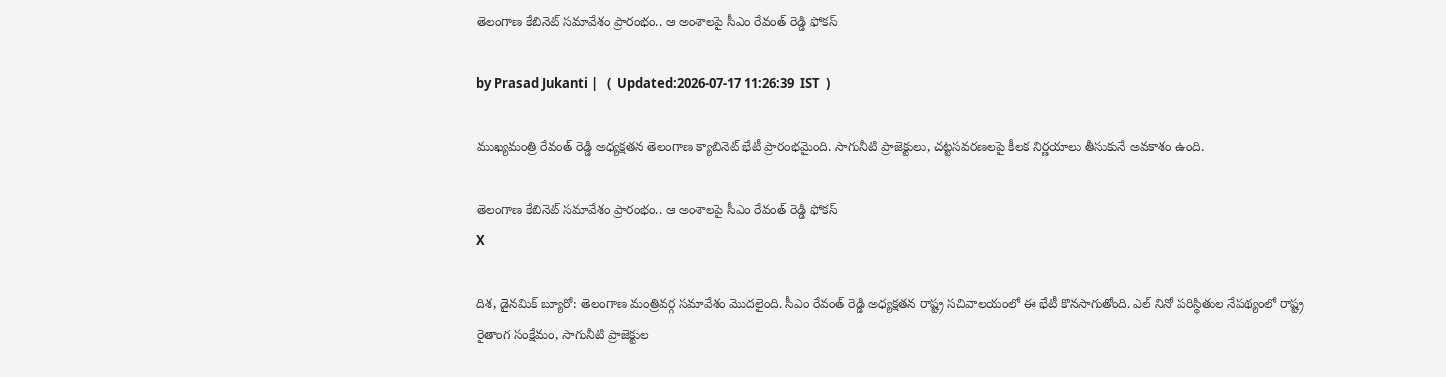తెలంగాణ కేబినెట్ సమావేశం ప్రారంభం.. ఆ అంశాలపై సీఎం రేవంత్ రెడ్డి ఫోకస్

by Prasad Jukanti |   (  Updated:2026-07-17 11:26:39  IST  )

ముఖ్యమంత్రి రేవంత్ రెడ్డి అధ్యక్షతన తెలంగాణ క్యాబినెట్ భేటీ ప్రారంభమైంది. సాగునీటి ప్రాజెక్టులు, చట్టసవరణలపై కీలక నిర్ణయాలు తీసుకునే అవకాశం ఉంది.

తెలంగాణ కేబినెట్ సమావేశం ప్రారంభం.. ఆ అంశాలపై సీఎం రేవంత్ రెడ్డి ఫోకస్
X

దిశ, డైనమిక్ బ్యూరో: తెలంగాణ మంత్రివర్గ సమావేశం మొదలైంది. సీఎం రేవంత్ రెడ్డి అధ్యక్షతన రాష్ట్ర సచివాలయంలో ఈ భేటీ కొనసాగుతోంది. ఎల్ నినో పరిస్థితుల నేపథ్యంలో రాష్ట్ర రైతాంగ సంక్షేమం, సాగునీటి ప్రాజెక్టుల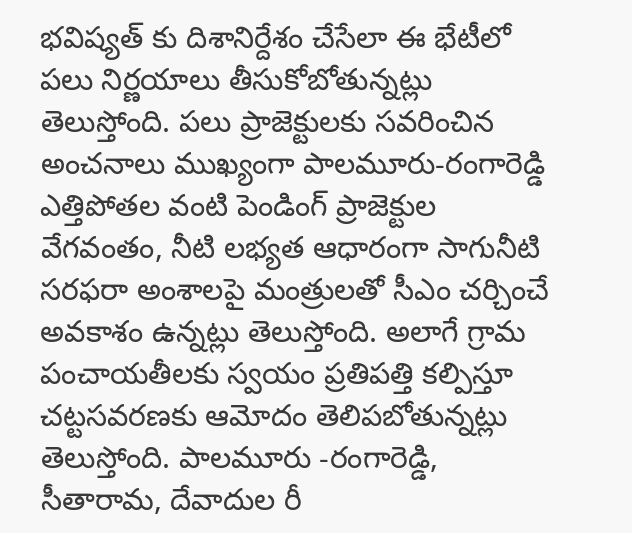భవిష్యత్ కు దిశానిర్దేశం చేసేలా ఈ భేటీలో పలు నిర్ణయాలు తీసుకోబోతున్నట్లు తెలుస్తోంది. పలు ప్రాజెక్టులకు సవరించిన అంచనాలు ముఖ్యంగా పాలమూరు-రంగారెడ్డి ఎత్తిపోతల వంటి పెండింగ్ ప్రాజెక్టుల వేగవంతం, నీటి లభ్యత ఆధారంగా సాగునీటి సరఫరా అంశాలపై మంత్రులతో సీఎం చర్చించే అవకాశం ఉన్నట్లు తెలుస్తోంది. అలాగే గ్రామ పంచాయతీలకు స్వయం ప్రతిపత్తి కల్పిస్తూ చట్టసవరణకు ఆమోదం తెలిపబోతున్నట్లు తెలుస్తోంది. పాలమూరు -రంగారెడ్డి, సీతారామ, దేవాదుల రీ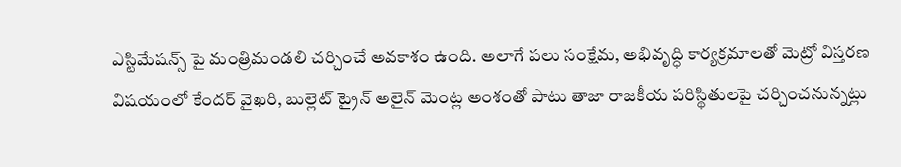ఎస్టిమేషన్స్ పై మంత్రిమండలి చర్చించే అవకాశం ఉంది. అలాగే పలు సంక్షేమ, అభివృద్ధి కార్యక్రమాలతో మెట్రో విస్తరణ విషయంలో కేందర్ వైఖరి, బుల్లెట్ ట్రైన్ అలైన్ మెంట్ల అంశంతో పాటు తాజా రాజకీయ పరిస్థితులపై చర్చించనున్నట్లు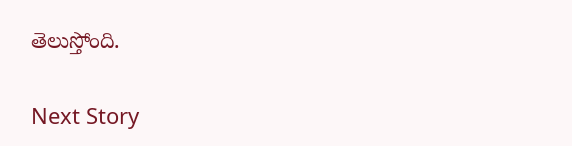తెలుస్తోంది.

Next Story